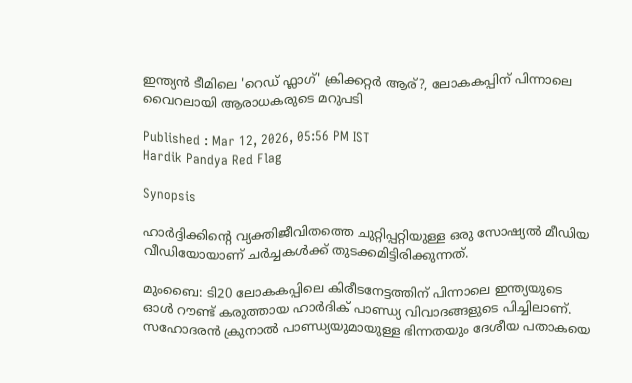ഇന്ത്യൻ ടീമിലെ 'റെഡ് ഫ്ലാഗ്' ക്രിക്കറ്റര്‍ ആര്?, ലോകകപ്പിന് പിന്നാലെ വൈറലായി ആരാധകരുടെ മറുപടി

Published : Mar 12, 2026, 05:56 PM IST
Hardik Pandya Red Flag

Synopsis

ഹാര്‍ദ്ദിക്കിന്‍റെ വ്യക്തിജീവിതത്തെ ചുറ്റിപ്പറ്റിയുള്ള ഒരു സോഷ്യൽ മീഡിയ വീഡിയോയാണ് ചർച്ചകൾക്ക് തുടക്കമിട്ടിരിക്കുന്നത്.

മുംബൈ: ടി20 ലോകകപ്പിലെ കിരീടനേട്ടത്തിന് പിന്നാലെ ഇന്ത്യയുടെ ഓൾ റൗണ്ട് കരുത്തായ ഹാർദിക് പാണ്ഡ്യ വിവാദങ്ങളുടെ പിച്ചിലാണ്. സഹോദരന്‍ ക്രുനാല്‍ പാണ്ഡ്യയുമായുള്ള ഭിന്നതയും ദേശീയ പതാകയെ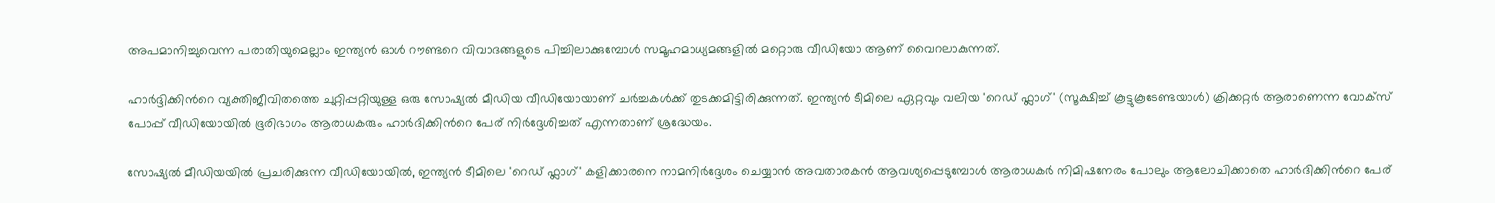അപമാനിച്ചുവെന്ന പരാതിയുമെല്ലാം ഇന്ത്യൻ ഓള്‍ റൗണ്ടറെ വിവാദങ്ങളുടെ പിച്ചിലാക്കുമ്പോള്‍ സമൂഹമാധ്യമങ്ങളില്‍ മറ്റൊരു വീഡിയോ ആണ് വൈറലാകുന്നത്.

ഹാര്‍ദ്ദിക്കിന്‍റെ വ്യക്തിജീവിതത്തെ ചുറ്റിപ്പറ്റിയുള്ള ഒരു സോഷ്യൽ മീഡിയ വീഡിയോയാണ് ചർച്ചകൾക്ക് തുടക്കമിട്ടിരിക്കുന്നത്. ഇന്ത്യൻ ടീമിലെ ഏറ്റവും വലിയ 'റെഡ് ഫ്ലാഗ്' (സൂക്ഷിച്ച് കൂട്ടുകൂടേണ്ടയാൾ) ക്രിക്കറ്റർ ആരാണെന്ന വോക്സ് പോപ്പ് വീഡിയോയിൽ ഭൂരിഭാഗം ആരാധകരും ഹാർദിക്കിന്‍റെ പേര് നിർദ്ദേശിച്ചത് എന്നതാണ് ശ്രദ്ധേയം.

സോഷ്യൽ മീഡിയയിൽ പ്രചരിക്കുന്ന വീഡിയോയിൽ, ഇന്ത്യൻ ടീമിലെ 'റെഡ് ഫ്ലാഗ്' കളിക്കാരനെ നാമനിർദ്ദേശം ചെയ്യാൻ അവതാരകൻ ആവശ്യപ്പെടുമ്പോൾ ആരാധകർ നിമിഷനേരം പോലും ആലോചിക്കാതെ ഹാർദിക്കിന്‍റെ പേര്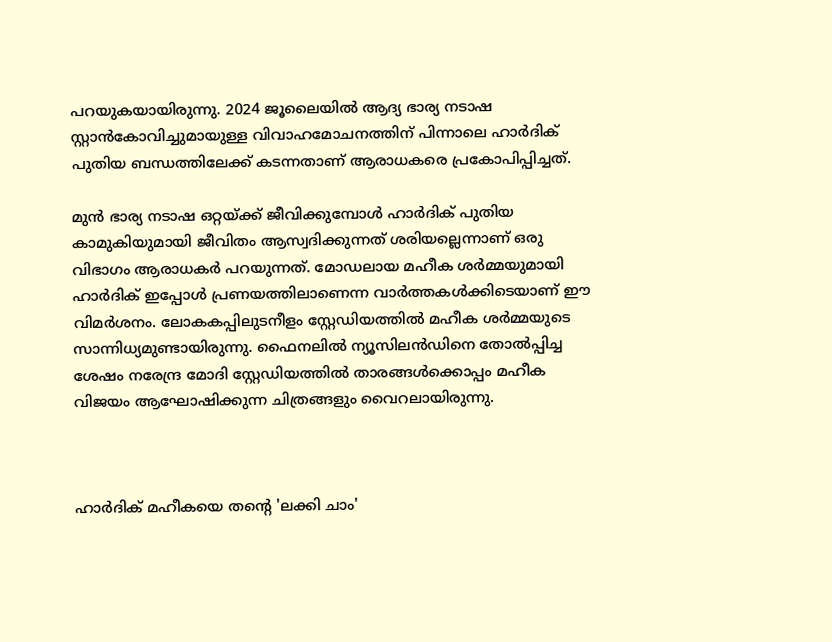പറയുകയായിരുന്നു. 2024 ജൂലൈയിൽ ആദ്യ ഭാര്യ നടാഷ സ്റ്റാൻകോവിച്ചുമായുള്ള വിവാഹമോചനത്തിന് പിന്നാലെ ഹാർദിക് പുതിയ ബന്ധത്തിലേക്ക് കടന്നതാണ് ആരാധകരെ പ്രകോപിപ്പിച്ചത്.

മുൻ ഭാര്യ നടാഷ ഒറ്റയ്ക്ക് ജീവിക്കുമ്പോൾ ഹാർദിക് പുതിയ കാമുകിയുമായി ജീവിതം ആസ്വദിക്കുന്നത് ശരിയല്ലെന്നാണ് ഒരു വിഭാഗം ആരാധകര്‍ പറയുന്നത്. മോഡലായ മഹീക ശർമ്മയുമായി ഹാർദിക് ഇപ്പോൾ പ്രണയത്തിലാണെന്ന വാർത്തകൾക്കിടെയാണ് ഈ വിമർശനം. ലോകകപ്പിലുടനീളം സ്റ്റേഡിയത്തിൽ മഹീക ശർമ്മയുടെ സാന്നിധ്യമുണ്ടായിരുന്നു. ഫൈനലിൽ ന്യൂസിലൻഡിനെ തോൽപ്പിച്ച ശേഷം നരേന്ദ്ര മോദി സ്റ്റേഡിയത്തിൽ താരങ്ങൾക്കൊപ്പം മഹീക വിജയം ആഘോഷിക്കുന്ന ചിത്രങ്ങളും വൈറലായിരുന്നു.



ഹാർദിക് മഹീകയെ തന്‍റെ 'ലക്കി ചാം'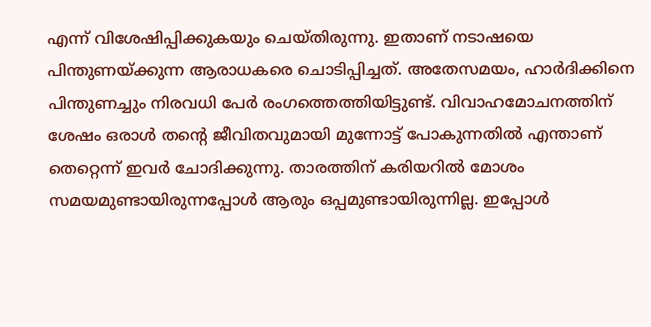എന്ന് വിശേഷിപ്പിക്കുകയും ചെയ്തിരുന്നു. ഇതാണ് നടാഷയെ പിന്തുണയ്ക്കുന്ന ആരാധകരെ ചൊടിപ്പിച്ചത്. അതേസമയം, ഹാർദിക്കിനെ പിന്തുണച്ചും നിരവധി പേർ രംഗത്തെത്തിയിട്ടുണ്ട്. വിവാഹമോചനത്തിന് ശേഷം ഒരാൾ തന്‍റെ ജീവിതവുമായി മുന്നോട്ട് പോകുന്നതിൽ എന്താണ് തെറ്റെന്ന് ഇവർ ചോദിക്കുന്നു. താരത്തിന് കരിയറിൽ മോശം സമയമുണ്ടായിരുന്നപ്പോൾ ആരും ഒപ്പമുണ്ടായിരുന്നില്ല. ഇപ്പോൾ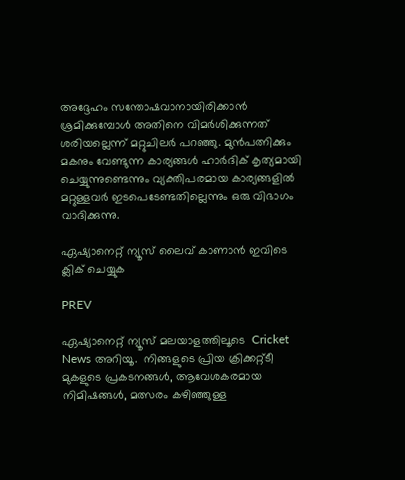അദ്ദേഹം സന്തോഷവാനായിരിക്കാൻ ശ്രമിക്കുമ്പോൾ അതിനെ വിമർശിക്കുന്നത് ശരിയല്ലെന്ന് മറ്റുചിലര്‍ പറഞ്ഞു. മുൻപത്നിക്കും മകനും വേണ്ടുന്ന കാര്യങ്ങൾ ഹാർദിക് കൃത്യമായി ചെയ്യുന്നുണ്ടെന്നും വ്യക്തിപരമായ കാര്യങ്ങളിൽ മറ്റുള്ളവർ ഇടപെടേണ്ടതില്ലെന്നും ഒരു വിഭാഗം വാദിക്കുന്നു.

ഏഷ്യാനെറ്റ് ന്യൂസ് ലൈവ് കാണാന്‍ ഇവിടെ ക്ലിക് ചെയ്യുക

PREV

ഏഷ്യാനെറ്റ് ന്യൂസ് മലയാളത്തിലൂടെ  Cricket News അറിയൂ.  നിങ്ങളുടെ പ്രിയ ക്രിക്കറ്റ്ടീ മുകളുടെ പ്രകടനങ്ങൾ, ആവേശകരമായ നിമിഷങ്ങൾ, മത്സരം കഴിഞ്ഞുള്ള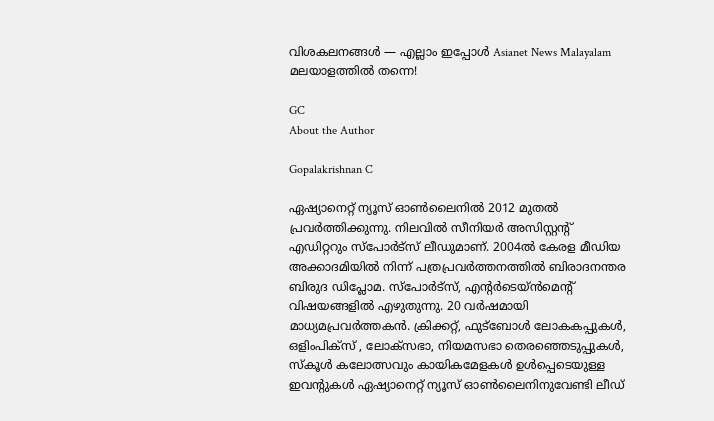വിശകലനങ്ങൾ — എല്ലാം ഇപ്പോൾ Asianet News Malayalam മലയാളത്തിൽ തന്നെ!

GC
About the Author

Gopalakrishnan C

ഏഷ്യാനെറ്റ് ന്യൂസ് ഓണ്‍ലൈനില്‍ 2012 മുതല്‍ പ്രവര്‍ത്തിക്കുന്നു. നിലവില്‍ സീനിയര്‍ അസിസ്റ്റന്‍റ് എഡിറ്ററും സ്പോർട്സ് ലീഡുമാണ്. 2004ൽ കേരള മീഡിയ അക്കാദമിയില്‍ നിന്ന് പത്രപ്രവര്‍ത്തനത്തില്‍ ബിരാദനന്തര ബിരുദ ഡിപ്ലോമ. സ്പോര്‍ട്സ്, എന്‍റര്‍ടെയ്ൻമെന്‍റ് വിഷയങ്ങളില്‍ എഴുതുന്നു. 20 വര്‍ഷമായി മാധ്യമപ്രവര്‍ത്തകൻ. ക്രിക്കറ്റ്, ഫുട്ബോള്‍ ലോകകപ്പുകൾ, ഒളിംപിക്സ് , ലോക്സഭാ, നിയമസഭാ തെരഞ്ഞെടുപ്പുകള്‍, സ്കൂള്‍ കലോത്സവും കായികമേളകള്‍ ഉള്‍പ്പെടെയുള്ള ഇവന്‍റുകള്‍ ഏഷ്യാനെറ്റ് ന്യൂസ് ഓണ്‍ലൈനിനുവേണ്ടി ലീഡ്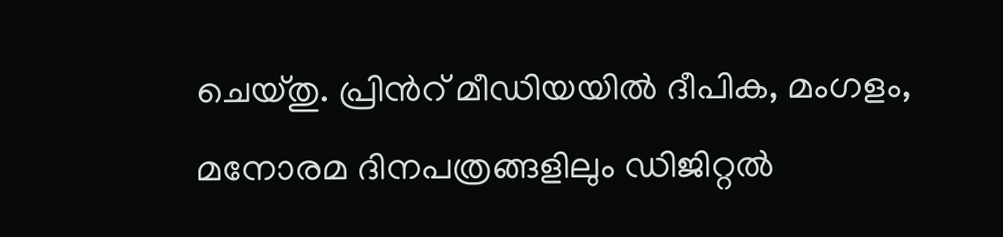ചെയ്തു. പ്രിന്‍റ് മീഡിയയില്‍ ദീപിക, മംഗളം, മനോരമ ദിനപത്രങ്ങളിലും ഡിജിറ്റൽ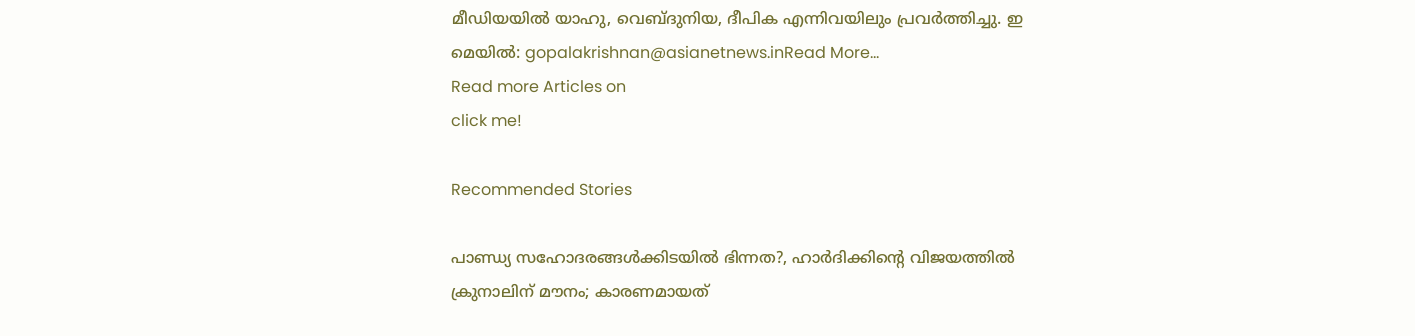മീഡിയയില്‍ യാഹു, വെബ്ദുനിയ, ദീപിക എന്നിവയിലും പ്രവര്‍ത്തിച്ചു. ഇ മെയില്‍: gopalakrishnan@asianetnews.inRead More...
Read more Articles on
click me!

Recommended Stories

പാണ്ഡ്യ സഹോദരങ്ങൾക്കിടയിൽ ഭിന്നത?, ഹാർദിക്കിന്‍റെ വിജയത്തിൽ ക്രുനാലിന് മൗനം; കാരണമായത്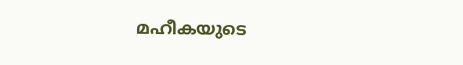മഹീകയുടെ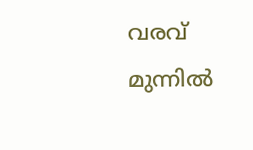വരവ്
മുന്നില്‍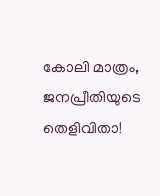കോലി മാത്രം, ജനപ്രീതിയുടെ തെളിവിതാ!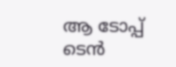ആ ടോപ്പ് ടെന്‍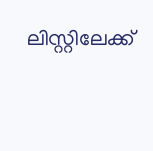ലിസ്റ്റിലേക്ക്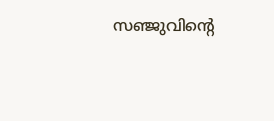സഞ്ജുവിന്റെ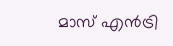മാസ് എന്‍ട്രി